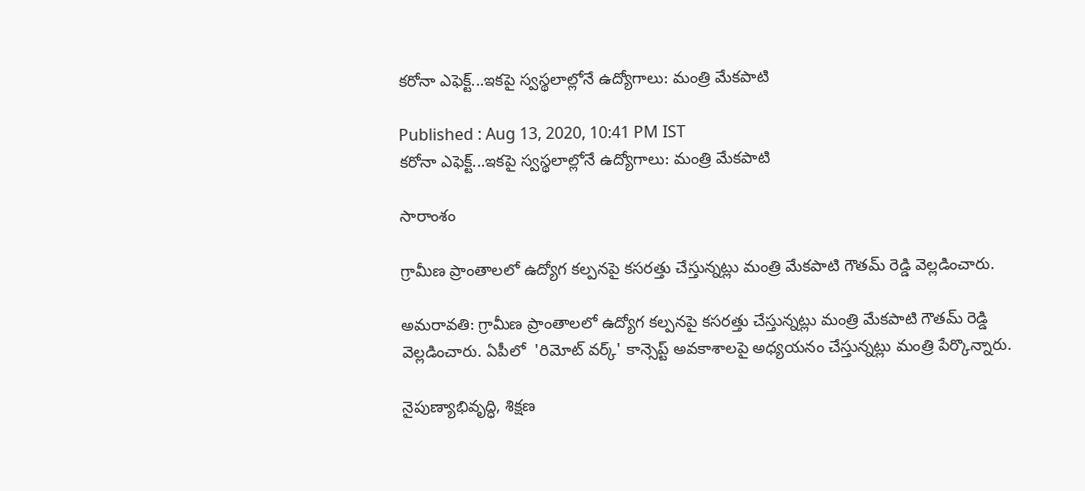కరోనా ఎఫెక్ట్...ఇకపై స్వస్థలాల్లోనే ఉద్యోగాలు: మంత్రి మేకపాటి

Published : Aug 13, 2020, 10:41 PM IST
కరోనా ఎఫెక్ట్...ఇకపై స్వస్థలాల్లోనే ఉద్యోగాలు: మంత్రి మేకపాటి

సారాంశం

గ్రామీణ ప్రాంతాలలో ఉద్యోగ కల్పనపై కసరత్తు చేస్తున్నట్లు మంత్రి మేకపాటి గౌతమ్ రెడ్డి వెల్లడించారు.

అమరావతి: గ్రామీణ ప్రాంతాలలో ఉద్యోగ కల్పనపై కసరత్తు చేస్తున్నట్లు మంత్రి మేకపాటి గౌతమ్ రెడ్డి వెల్లడించారు. ఏపీలో  'రిమోట్ వర్క్' కాన్సెప్ట్ అవకాశాలపై అధ్యయనం చేస్తున్నట్లు మంత్రి పేర్కొన్నారు.

నైపుణ్యాభివృద్ధి, శిక్షణ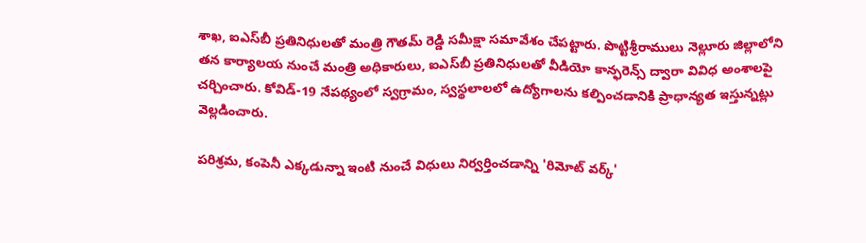శాఖ, ఐఎస్‌బీ ప్రతినిధులతో మంత్రి గౌతమ్ రెడ్డి సమీక్షా సమావేశం చేపట్టారు. పొట్టిశ్రీరాములు నెల్లూరు జిల్లాలోని తన కార్యాలయ నుంచే మంత్రి అధికారులు, ఐఎస్‌బీ ప్రతినిధులతో వీడియో కాన్ఫరెన్స్ ద్వారా వివిధ అంశాలపై చర్చించారు. కోవిడ్-19 నేపథ్యంలో స్వగ్రామం, స్వస్థలాలలో ఉద్యోగాలను కల్పించడానికి ప్రాధాన్యత ఇస్తున్నట్లు వెల్లడించారు.

పరిశ్రమ, కంపెనీ ఎక్కడున్నా ఇంటి నుంచే విధులు నిర్వర్తించడాన్ని 'రిమోట్ వర్క్'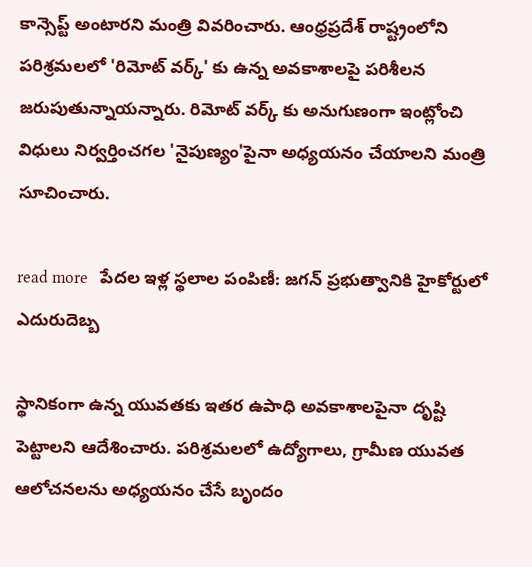కాన్సెప్ట్ అంటారని మంత్రి వివరించారు. ఆంధ్రప్రదేశ్ రాష్ట్రంలోని పరిశ్రమలలో 'రిమోట్ వర్క్' కు ఉన్న అవకాశాలపై పరిశీలన జరుపుతున్నాయన్నారు. రిమోట్ వర్క్ కు అనుగుణంగా ఇంట్లోంచి విధులు నిర్వర్తించగల 'నైపుణ్యం'పైనా అధ్యయనం చేయాలని మంత్రి సూచించారు.

read more   పేదల ఇళ్ల స్థలాల పంపిణీ: జగన్ ప్రభుత్వానికి హైకోర్టులో ఎదురుదెబ్బ

స్థానికంగా ఉన్న యువతకు ఇతర ఉపాధి అవకాశాలపైనా దృష్టి పెట్టాలని ఆదేశించారు. పరిశ్రమలలో ఉద్యోగాలు, గ్రామీణ యువత ఆలోచనలను అధ్యయనం చేసే బృందం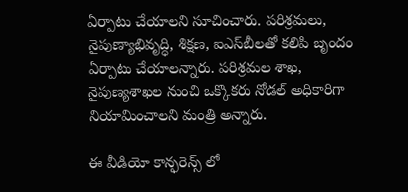ఏర్పాటు చేయాలని సూచించారు. పరిశ్రమలు, నైపుణ్యాభివృద్ధి, శిక్షణ, ఐఎస్‌బీలతో కలిపి బృందం ఏర్పాటు చేయాలన్నారు. పరిశ్రమల శాఖ, నైపుణ్యశాఖల నుంచి ఒక్కొకరు నోడల్ అధికారిగా నియామించాలని మంత్రి అన్నారు.

ఈ వీడియో కాన్ఫరెన్స్ లో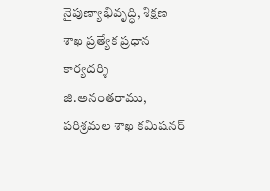నైపుణ్యాభివృద్ధి, శిక్షణ శాఖ ప్రత్యేక ప్రధాన కార్యదర్శి జి.అనంతరాము, పరిశ్రమల శాఖ కమిషనర్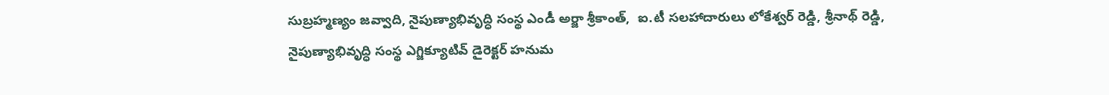సుబ్రహ్మణ్యం జవ్వాది, నైపుణ్యాభివృద్ధి సంస్థ ఎండీ అర్జా శ్రీకాంత్,  ఐ.టీ సలహాదారులు లోకేశ్వర్ రెడ్డి, శ్రీనాథ్ రెడ్డి, నైపుణ్యాభివృద్ధి సంస్థ ఎగ్జిక్యూటివ్ డైరెక్టర్ హనుమ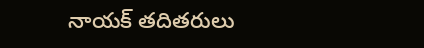నాయక్ తదితరులు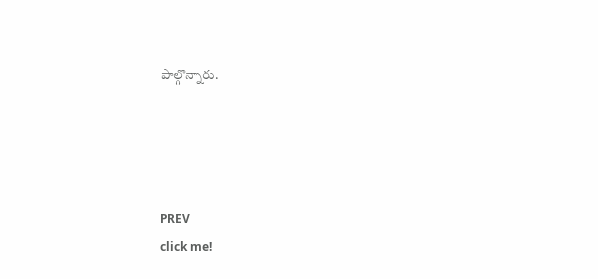పాల్గొన్నారు.




PREV
click me!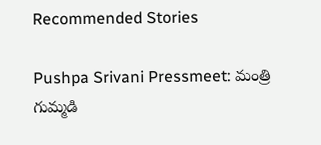Recommended Stories

Pushpa Srivani Pressmeet: మంత్రి గుమ్మడి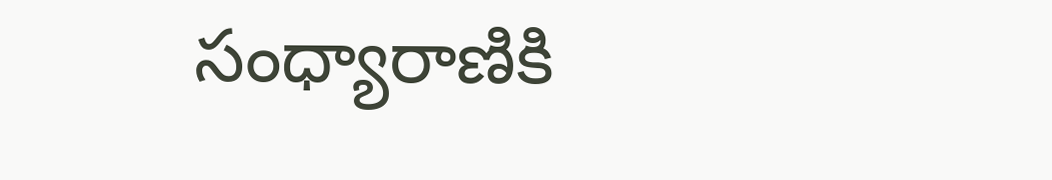సంధ్యారాణికి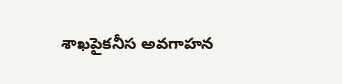శాఖపైకనీస అవగాహన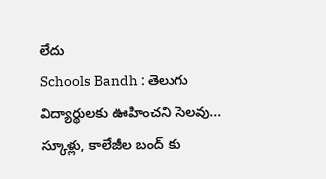లేదు
Schools Bandh : తెలుగు విద్యార్థులకు ఊహించని సెలవు... స్కూళ్లు, కాలేజీల బంద్ కు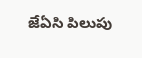జేఏసి పిలుపు